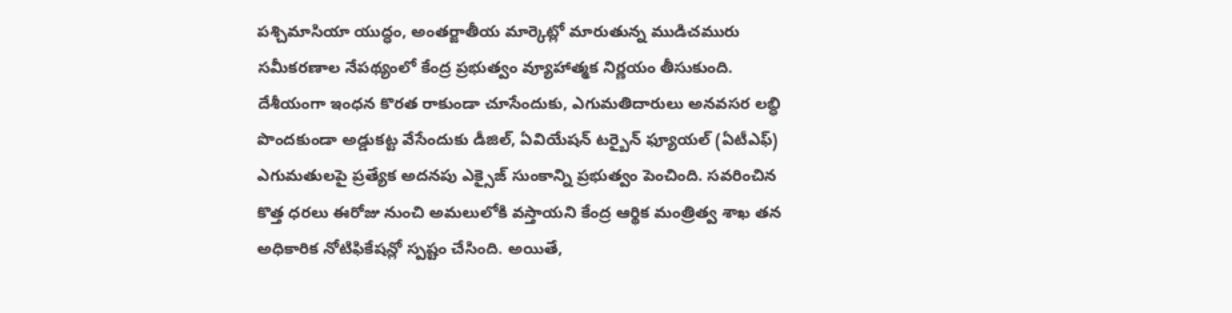పశ్చిమాసియా యుద్ధం, అంతర్జాతీయ మార్కెట్లో మారుతున్న ముడిచమురు సమీకరణాల నేపథ్యంలో కేంద్ర ప్రభుత్వం వ్యూహాత్మక నిర్ణయం తీసుకుంది. దేశీయంగా ఇంధన కొరత రాకుండా చూసేందుకు, ఎగుమతిదారులు అనవసర లబ్ధి పొందకుండా అడ్డుకట్ట వేసేందుకు డీజిల్, ఏవియేషన్ టర్బైన్ ఫ్యూయల్ (ఏటీఎఫ్) ఎగుమతులపై ప్రత్యేక అదనపు ఎక్సైజ్ సుంకాన్ని ప్రభుత్వం పెంచింది. సవరించిన కొత్త ధరలు ఈరోజు నుంచి అమలులోకి వస్తాయని కేంద్ర ఆర్థిక మంత్రిత్వ శాఖ తన అధికారిక నోటిఫికేషన్లో స్పష్టం చేసింది. అయితే,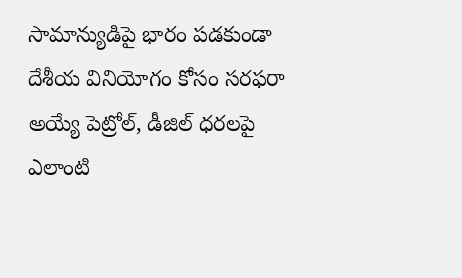సామాన్యుడిపై భారం పడకుండా దేశీయ వినియోగం కోసం సరఫరా అయ్యే పెట్రోల్, డీజిల్ ధరలపై ఎలాంటి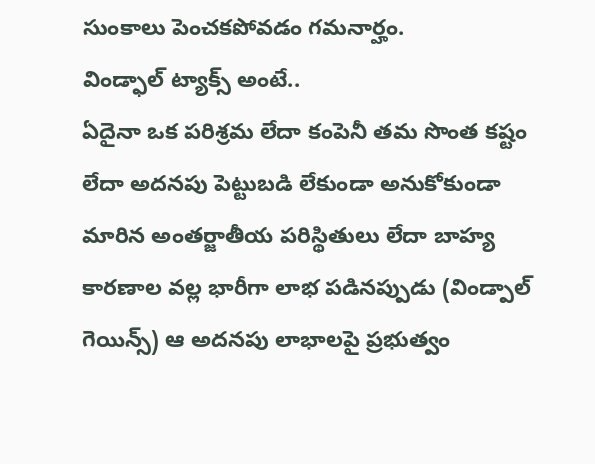సుంకాలు పెంచకపోవడం గమనార్హం.
విండ్ఫాల్ ట్యాక్స్ అంటే..
ఏదైనా ఒక పరిశ్రమ లేదా కంపెనీ తమ సొంత కష్టం లేదా అదనపు పెట్టుబడి లేకుండా అనుకోకుండా మారిన అంతర్జాతీయ పరిస్థితులు లేదా బాహ్య కారణాల వల్ల భారీగా లాభ పడినప్పుడు (విండ్పాల్ గెయిన్స్) ఆ అదనపు లాభాలపై ప్రభుత్వం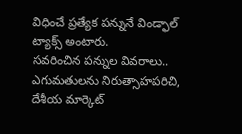విధించే ప్రత్యేక పన్నునే విండ్ఫాల్ ట్యాక్స్ అంటారు.
సవరించిన పన్నుల వివరాలు..
ఎగుమతులను నిరుత్సాహపరిచి, దేశీయ మార్కెట్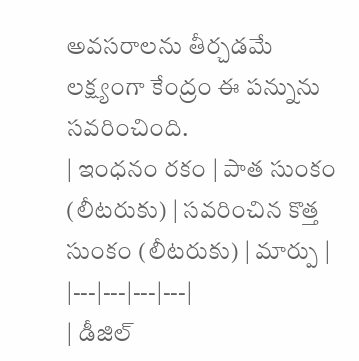అవసరాలను తీర్చడమే లక్ష్యంగా కేంద్రం ఈ పన్నును సవరించింది.
| ఇంధనం రకం | పాత సుంకం (లీటరుకు) | సవరించిన కొత్త సుంకం (లీటరుకు) | మార్పు |
|---|---|---|---|
| డీజిల్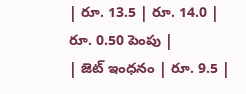| రూ. 13.5 | రూ. 14.0 | రూ. 0.50 పెంపు |
| జెట్ ఇంధనం | రూ. 9.5 |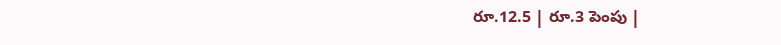రూ.12.5 | రూ.3 పెంపు |